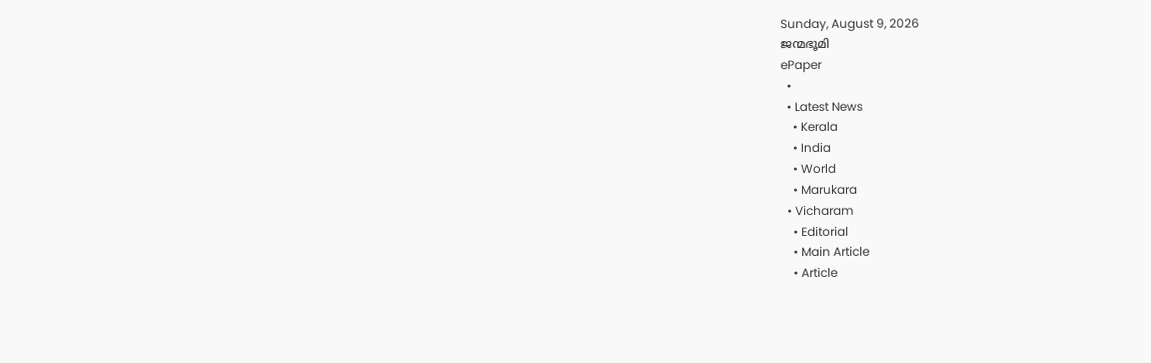Sunday, August 9, 2026
ജന്മഭൂമി
ePaper
  •
  • Latest News
    • Kerala
    • India
    • World
    • Marukara
  • Vicharam
    • Editorial
    • Main Article
    • Article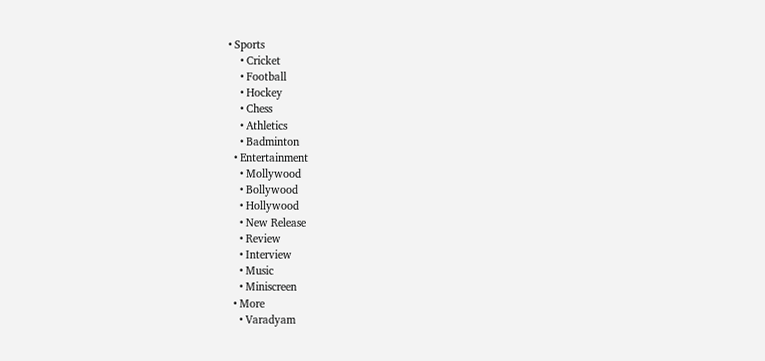• Sports
    • Cricket
    • Football
    • Hockey
    • Chess
    • Athletics
    • Badminton
  • Entertainment
    • Mollywood
    • Bollywood
    • Hollywood
    • New Release
    • Review
    • Interview
    • Music
    • Miniscreen
  • More
    • Varadyam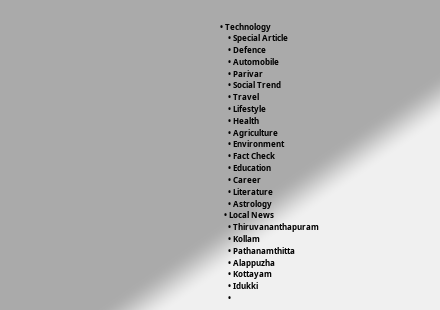• Technology
    • Special Article
    • Defence
    • Automobile
    • Parivar
    • Social Trend
    • Travel
    • Lifestyle
    • Health
    • Agriculture
    • Environment
    • Fact Check
    • Education
    • Career
    • Literature
    • Astrology
  • Local News
    • Thiruvananthapuram
    • Kollam
    • Pathanamthitta
    • Alappuzha
    • Kottayam
    • Idukki
    •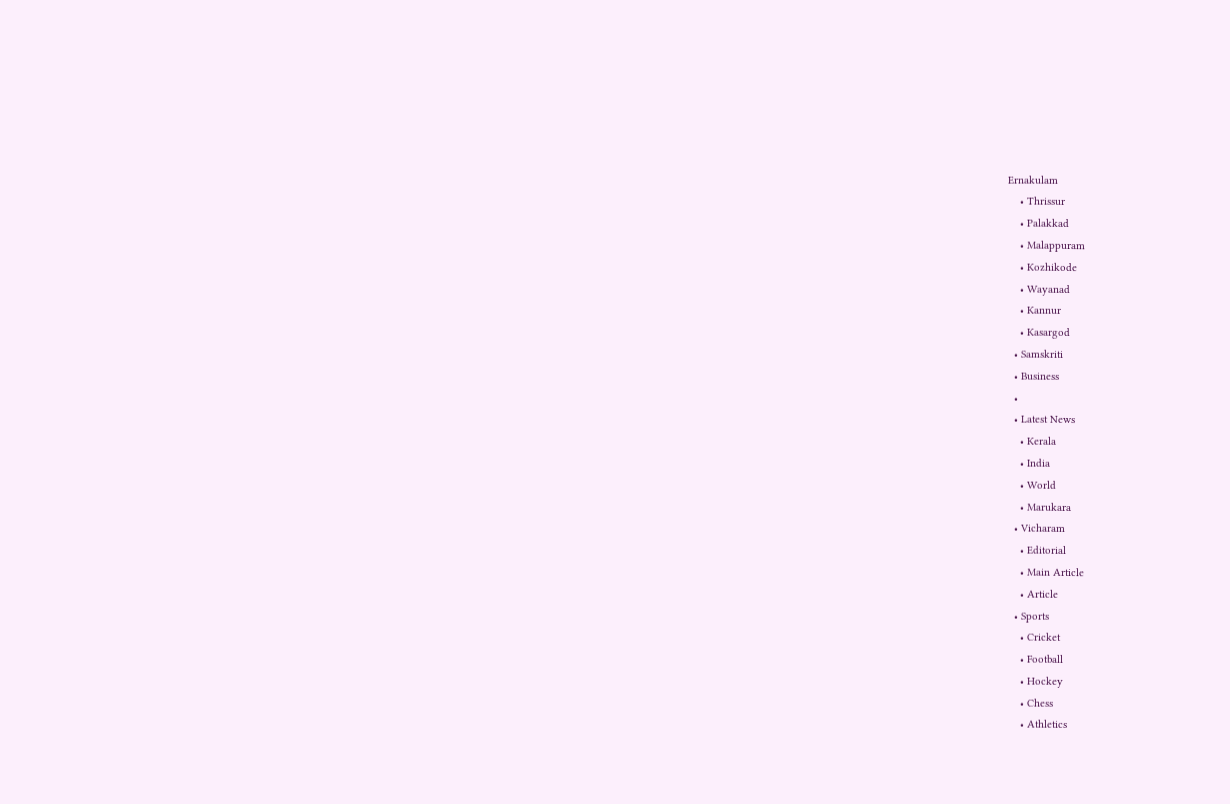Ernakulam
    • Thrissur
    • Palakkad
    • Malappuram
    • Kozhikode
    • Wayanad
    • Kannur
    • Kasargod
  • Samskriti
  • Business
  •
  • Latest News
    • Kerala
    • India
    • World
    • Marukara
  • Vicharam
    • Editorial
    • Main Article
    • Article
  • Sports
    • Cricket
    • Football
    • Hockey
    • Chess
    • Athletics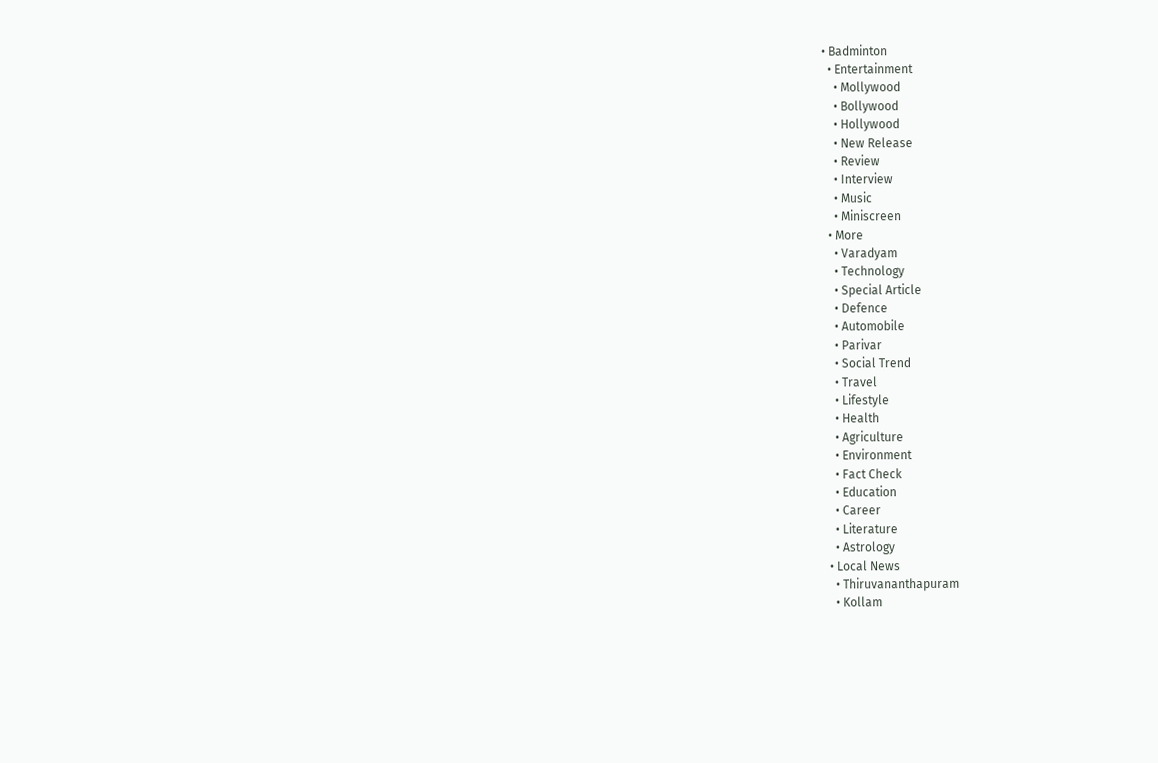• Badminton
  • Entertainment
    • Mollywood
    • Bollywood
    • Hollywood
    • New Release
    • Review
    • Interview
    • Music
    • Miniscreen
  • More
    • Varadyam
    • Technology
    • Special Article
    • Defence
    • Automobile
    • Parivar
    • Social Trend
    • Travel
    • Lifestyle
    • Health
    • Agriculture
    • Environment
    • Fact Check
    • Education
    • Career
    • Literature
    • Astrology
  • Local News
    • Thiruvananthapuram
    • Kollam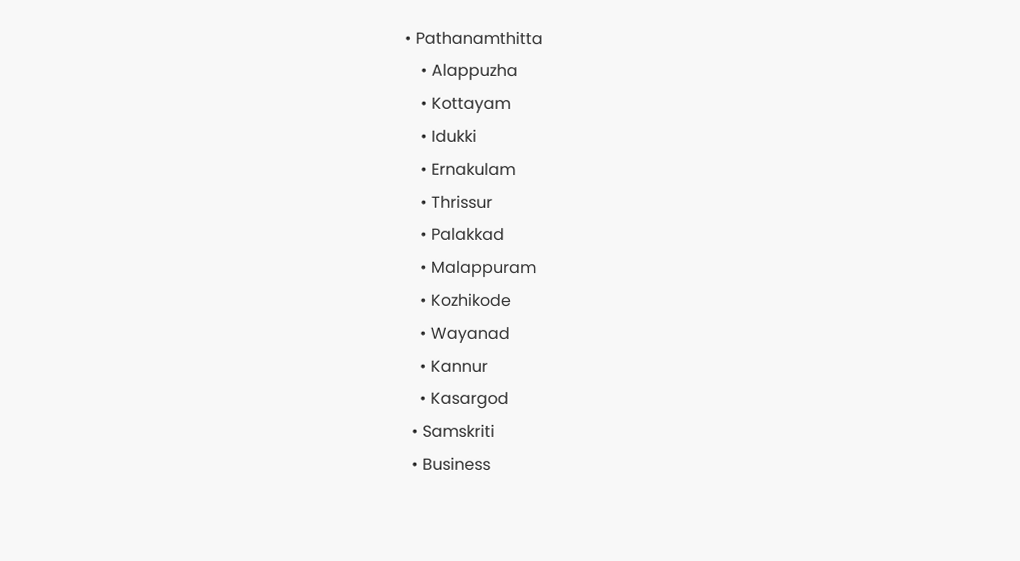• Pathanamthitta
    • Alappuzha
    • Kottayam
    • Idukki
    • Ernakulam
    • Thrissur
    • Palakkad
    • Malappuram
    • Kozhikode
    • Wayanad
    • Kannur
    • Kasargod
  • Samskriti
  • Business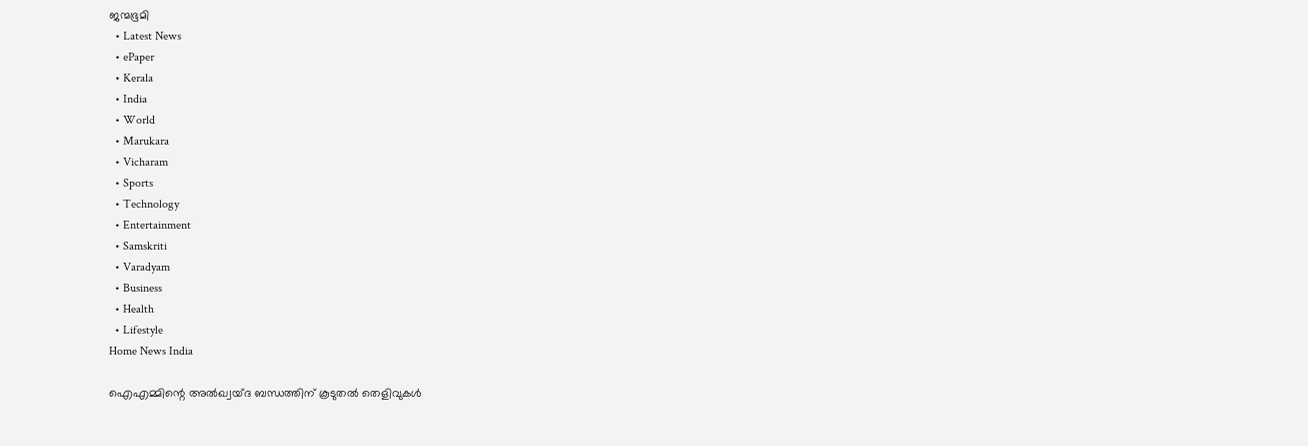ജന്മഭൂമി
  • Latest News
  • ePaper
  • Kerala
  • India
  • World
  • Marukara
  • Vicharam
  • Sports
  • Technology
  • Entertainment
  • Samskriti
  • Varadyam
  • Business
  • Health
  • Lifestyle
Home News India

ഐഎമ്മിന്റെ അല്‍ഖ്വയ്ദ ബന്ധത്തിന് കൂടുതല്‍ തെളിവുകള്‍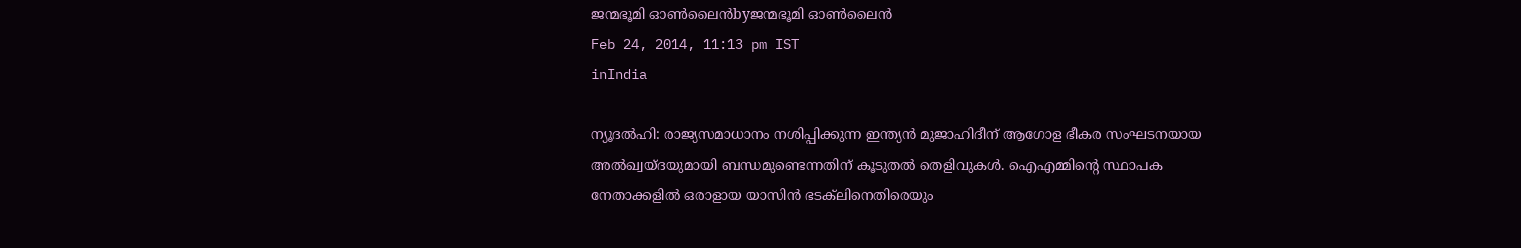ജന്മഭൂമി ഓണ്‍ലൈന്‍byജന്മഭൂമി ഓണ്‍ലൈന്‍
Feb 24, 2014, 11:13 pm IST
inIndia

ന്യൂദല്‍ഹി: രാജ്യസമാധാനം നശിപ്പിക്കുന്ന ഇന്ത്യന്‍ മുജാഹിദീന് ആഗോള ഭീകര സംഘടനയായ അല്‍ഖ്വയ്ദയുമായി ബന്ധമുണ്ടെന്നതിന് കൂടുതല്‍ തെളിവുകള്‍. ഐഎമ്മിന്റെ സ്ഥാപക നേതാക്കളില്‍ ഒരാളായ യാസിന്‍ ഭടക്‌ലിനെതിരെയും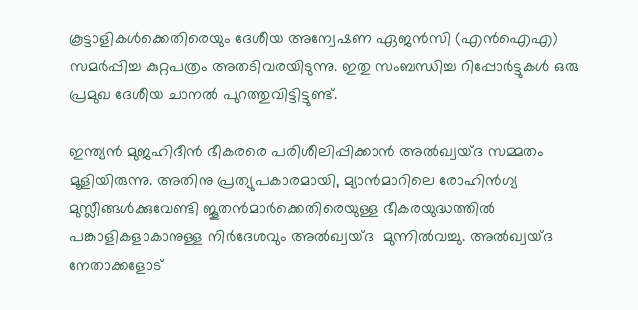കൂട്ടാളികള്‍ക്കെതിരെയും ദേശീയ അന്വേഷണ ഏജന്‍സി (എന്‍ഐഎ) സമര്‍പ്പിച്ച കുറ്റപത്രം അതടിവരയിടുന്നു. ഇതു സംബന്ധിച്ച റിപ്പോര്‍ട്ടുകള്‍ ഒരു പ്രമുഖ ദേശീയ ചാനല്‍ പുറത്തുവിട്ടിട്ടുണ്ട്.

ഇന്ത്യന്‍ മുജഹിദീന്‍ ഭീകരരെ പരിശീലിപ്പിക്കാന്‍ അല്‍ഖ്വയ്ദ സമ്മതം മൂളിയിരുന്നു. അതിനു പ്രത്യുപകാരമായി, മ്യാന്‍മാറിലെ രോഹിന്‍ഗ്യ മുസ്ലീങ്ങള്‍ക്കുവേണ്ടി ജൂതന്‍മാര്‍ക്കെതിരെയുള്ള ഭീകരയുദ്ധത്തില്‍ പങ്കാളികളാകാനുള്ള നിര്‍ദേശവും അല്‍ഖ്വയ്ദ  മുന്നില്‍വച്ചു. അല്‍ഖ്വയ്ദ നേതാക്കളോട്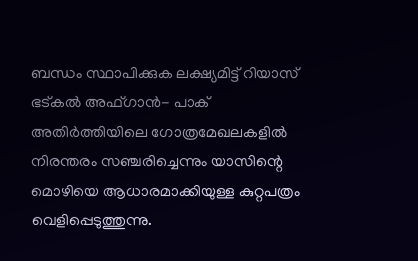ബന്ധം സ്ഥാപിക്കുക ലക്ഷ്യമിട്ട് റിയാസ് ഭട്കല്‍ അഫ്ഗാന്‍- പാക്  അതിര്‍ത്തിയിലെ ഗോത്രമേഖലകളില്‍ നിരന്തരം സഞ്ചരിച്ചെന്നും യാസിന്റെ മൊഴിയെ ആധാരമാക്കിയുള്ള കുറ്റപത്രം വെളിപ്പെടുത്തുന്നു.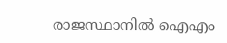രാജസ്ഥാനില്‍ ഐഎം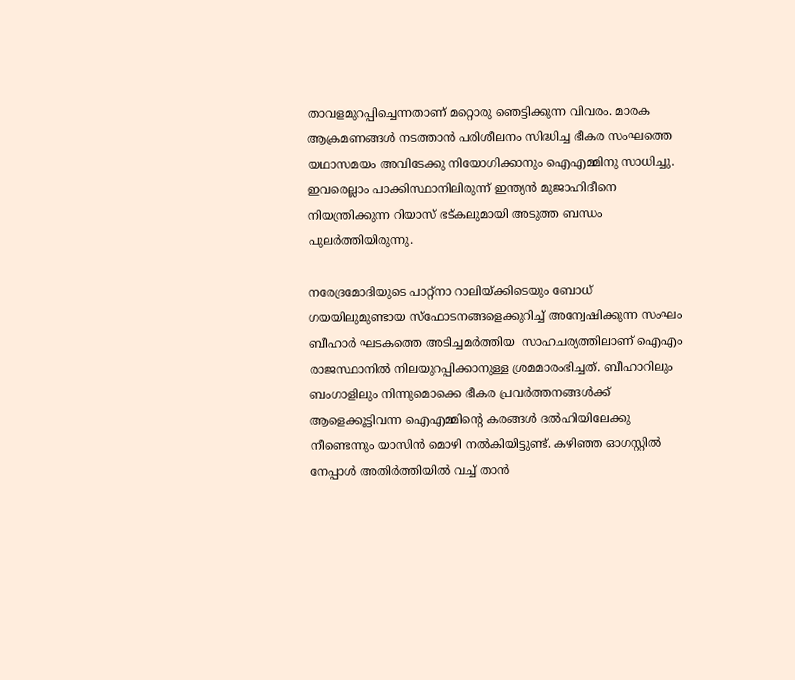താവളമുറപ്പിച്ചെന്നതാണ് മറ്റൊരു ഞെട്ടിക്കുന്ന വിവരം. മാരക ആക്രമണങ്ങള്‍ നടത്താന്‍ പരിശീലനം സിദ്ധിച്ച ഭീകര സംഘത്തെ യഥാസമയം അവിടേക്കു നിയോഗിക്കാനും ഐഎമ്മിനു സാധിച്ചു. ഇവരെല്ലാം പാക്കിസ്ഥാനിലിരുന്ന് ഇന്ത്യന്‍ മുജാഹിദീനെ നിയന്ത്രിക്കുന്ന റിയാസ് ഭട്കലുമായി അടുത്ത ബന്ധം പുലര്‍ത്തിയിരുന്നു.

നരേദ്രമോദിയുടെ പാറ്റ്‌നാ റാലിയ്‌ക്കിടെയും ബോധ് ഗയയിലുമുണ്ടായ സ്‌ഫോടനങ്ങളെക്കുറിച്ച് അന്വേഷിക്കുന്ന സംഘം  ബീഹാര്‍ ഘടകത്തെ അടിച്ചമര്‍ത്തിയ  സാഹചര്യത്തിലാണ് ഐഎം രാജസ്ഥാനില്‍ നിലയുറപ്പിക്കാനുള്ള ശ്രമമാരംഭിച്ചത്. ബീഹാറിലും ബംഗാളിലും നിന്നുമൊക്കെ ഭീകര പ്രവര്‍ത്തനങ്ങള്‍ക്ക് ആളെക്കൂട്ടിവന്ന ഐഎമ്മിന്റെ കരങ്ങള്‍ ദല്‍ഹിയിലേക്കു നീണ്ടെന്നും യാസിന്‍ മൊഴി നല്‍കിയിട്ടുണ്ട്. കഴിഞ്ഞ ഓഗസ്റ്റില്‍ നേപ്പാള്‍ അതിര്‍ത്തിയില്‍ വച്ച് താന്‍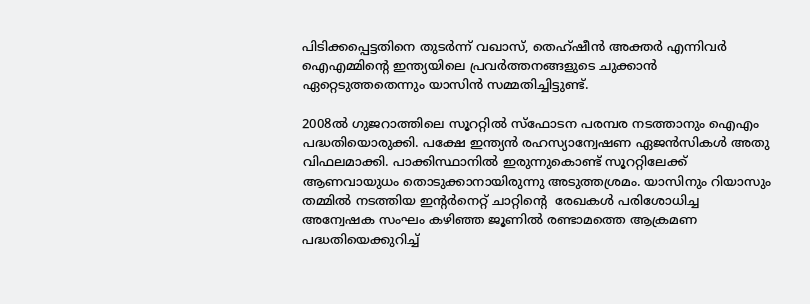പിടിക്കപ്പെട്ടതിനെ തുടര്‍ന്ന് വഖാസ്, തെഹ്ഷീന്‍ അക്തര്‍ എന്നിവര്‍ ഐഎമ്മിന്റെ ഇന്ത്യയിലെ പ്രവര്‍ത്തനങ്ങളുടെ ചുക്കാന്‍ ഏറ്റെടുത്തതെന്നും യാസിന്‍ സമ്മതിച്ചിട്ടുണ്ട്.

2008ല്‍ ഗുജറാത്തിലെ സൂററ്റില്‍ സ്‌ഫോടന പരമ്പര നടത്താനും ഐഎം പദ്ധതിയൊരുക്കി. പക്ഷേ ഇന്ത്യന്‍ രഹസ്യാന്വേഷണ ഏജന്‍സികള്‍ അതു വിഫലമാക്കി. പാക്കിസ്ഥാനില്‍ ഇരുന്നുകൊണ്ട് സൂററ്റിലേക്ക് ആണവായുധം തൊടുക്കാനായിരുന്നു അടുത്തശ്രമം. യാസിനും റിയാസും തമ്മില്‍ നടത്തിയ ഇന്റര്‍നെറ്റ് ചാറ്റിന്റെ  രേഖകള്‍ പരിശോധിച്ച അന്വേഷക സംഘം കഴിഞ്ഞ ജൂണില്‍ രണ്ടാമത്തെ ആക്രമണ പദ്ധതിയെക്കുറിച്ച്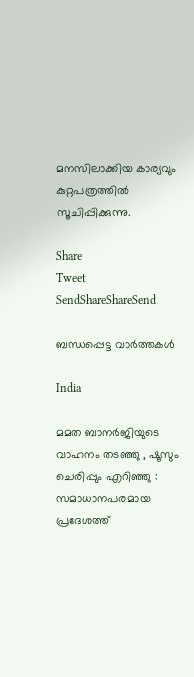മനസിലാക്കിയ കാര്യവും കുറ്റപത്രത്തില്‍ സൂചിപ്പിക്കുന്നു.

Share
Tweet
SendShareShareSend

ബന്ധപ്പെട്ട വാര്‍ത്തകള്‍

India

മമത ബാനർജിയുടെ വാഹനം തടഞ്ഞു , ഷൂസും ചെരിപ്പും എറിഞ്ഞു : സമാധാനപരമായ പ്രദേശത്ത്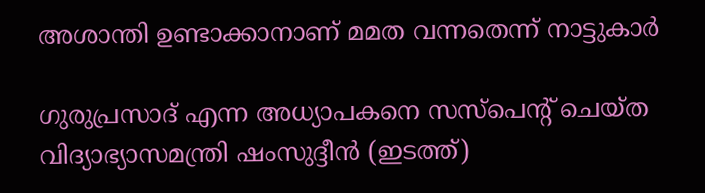അശാന്തി ഉണ്ടാക്കാനാണ് മമത വന്നതെന്ന് നാട്ടുകാർ

ഗുരുപ്രസാദ് എന്ന അധ്യാപകനെ സസ്പെന്‍റ് ചെയ്ത വിദ്യാഭ്യാസമന്ത്രി ഷംസുദ്ദീന്‍ (ഇടത്ത്)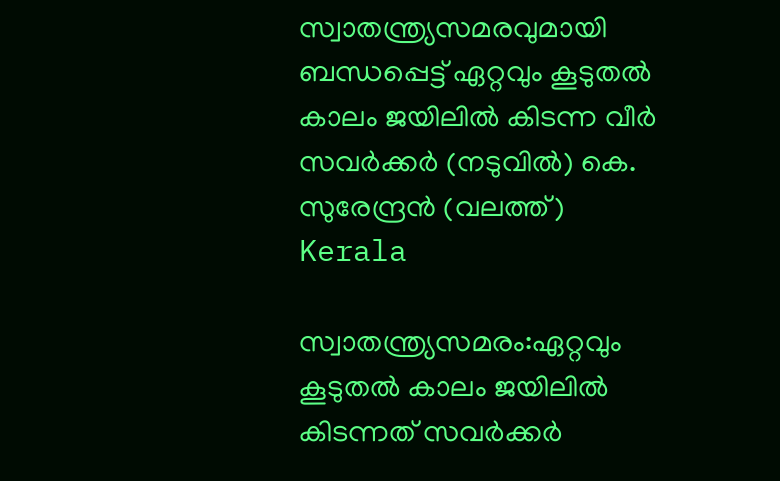സ്വാതന്ത്ര്യസമരവുമായി ബന്ധപ്പെട്ട് ഏറ്റവും കൂടുതല്‍ കാലം ജയിലില്‍ കിടന്ന വീര്‍ സവര്‍ക്കര്‍ (നടുവില്‍) കെ. സുരേന്ദ്രന്‍ (വലത്ത്)
Kerala

സ്വാതന്ത്ര്യസമരം:ഏറ്റവും കൂടുതല്‍ കാലം ജയിലില്‍ കിടന്നത് സവര്‍ക്കര്‍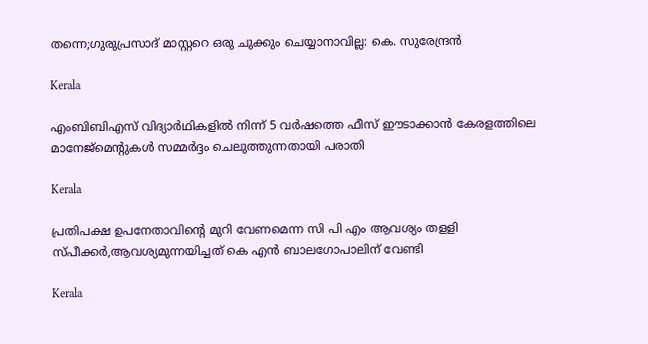തന്നെ;ഗുരുപ്രസാദ് മാസ്റ്ററെ ഒരു ചുക്കും ചെയ്യാനാവില്ല: കെ. സുരേന്ദ്രന്‍

Kerala

എംബിബിഎസ് വിദ്യാർഥികളിൽ നിന്ന് 5 വര്‍ഷത്തെ ഫീസ് ഈടാക്കാന്‍ കേരളത്തിലെ മാനേജ്മെന്‍റുകള്‍ സമ്മര്‍ദ്ദം ചെലുത്തുന്നതായി പരാതി

Kerala

പ്രതിപക്ഷ ഉപനേതാവിന്റെ മുറി വേണമെന്ന സി പി എം ആവശ്യം തളളി സ്പീക്കര്‍,ആവശ്യമുന്നയിച്ചത് കെ എന്‍ ബാലഗോപാലിന് വേണ്ടി

Kerala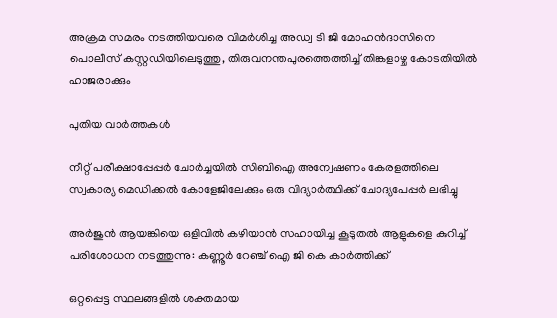അക്രമ സമരം നടത്തിയവരെ വിമര്‍ശിച്ച അഡ്വ ടി ജി മോഹന്‍ദാസിനെ പൊലീസ് കസ്റ്റഡിയിലെടുത്തു, തിരുവനന്തപുരത്തെത്തിച്ച് തിങ്കളാഴ്ച കോടതിയില്‍ ഹാജരാക്കും

പുതിയ വാര്‍ത്തകള്‍

നീറ്റ് പരീക്ഷാപ്പേപ്പർ ചോർച്ചയില്‍ സിബിഐ അന്വേഷണം കേരളത്തിലെ സ്വകാര്യ മെഡിക്കൽ കോളേജിലേക്കും ഒരു വിദ്യാര്‍ത്ഥിക്ക് ചോദ്യപേപ്പര്‍ ലഭിച്ചു

അര്‍ജുന്‍ ആയങ്കിയെ ഒളിവില്‍ കഴിയാന്‍ സഹായിച്ച കൂടുതല്‍ ആളുകളെ കുറിച്ച് പരിശോധന നടത്തുന്നു: കണ്ണൂര്‍ റേഞ്ച് ഐ ജി കെ കാര്‍ത്തിക്ക്

ഒറ്റപ്പെട്ട സ്ഥലങ്ങളില്‍ ശക്തമായ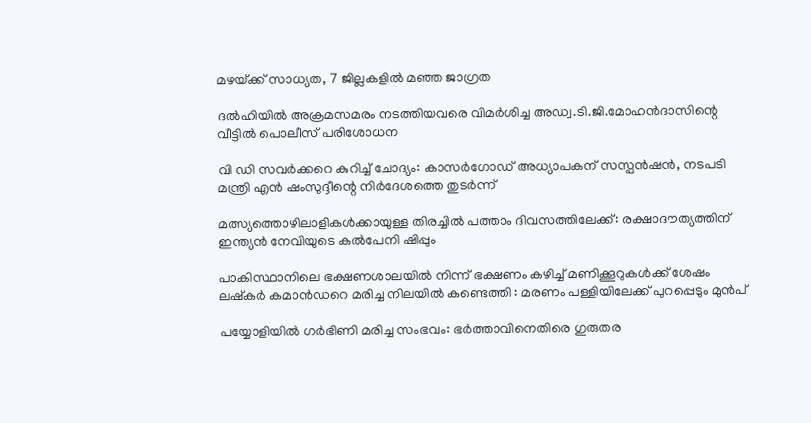മഴയ്‌ക്ക് സാധ്യത, 7 ജില്ലകളില്‍ മഞ്ഞ ജാഗ്രത

ദല്‍ഹിയില്‍ അക്രമസമരം നടത്തിയവരെ വിമര്‍ശിച്ച അഡ്വ.ടി.ജി.മോഹന്‍ദാസിന്റെ വീട്ടില്‍ പൊലീസ് പരിശോധന

വി ഡി സവര്‍ക്കറെ കുറിച്ച് ചോദ്യം: കാസര്‍ഗോഡ് അധ്യാപകന് സസ്പന്‍ഷന്‍, നടപടി മന്ത്രി എന്‍ ഷംസുദ്ദീന്റെ നിര്‍ദേശത്തെ തുടര്‍ന്ന്

മത്സ്യത്തൊഴിലാളികള്‍ക്കായുള്ള തിരച്ചില്‍ പത്താം ദിവസത്തിലേക്ക്: രക്ഷാദൗത്യത്തിന് ഇന്ത്യൻ നേവിയുടെ കല്‍പേനി ഷിപ്പും

പാകിസ്ഥാനിലെ ഭക്ഷണശാലയിൽ നിന്ന് ഭക്ഷണം കഴിച്ച് മണിക്കൂറുകൾക്ക് ശേഷം ലഷ്‌കർ കമാൻഡറെ മരിച്ച നിലയിൽ കണ്ടെത്തി : മരണം പള്ളിയിലേക്ക് പുറപ്പെടും മുൻപ്

പയ്യോളിയില്‍ ഗര്‍ഭിണി മരിച്ച സംഭവം: ഭര്‍ത്താവിനെതിരെ ഗുരുതര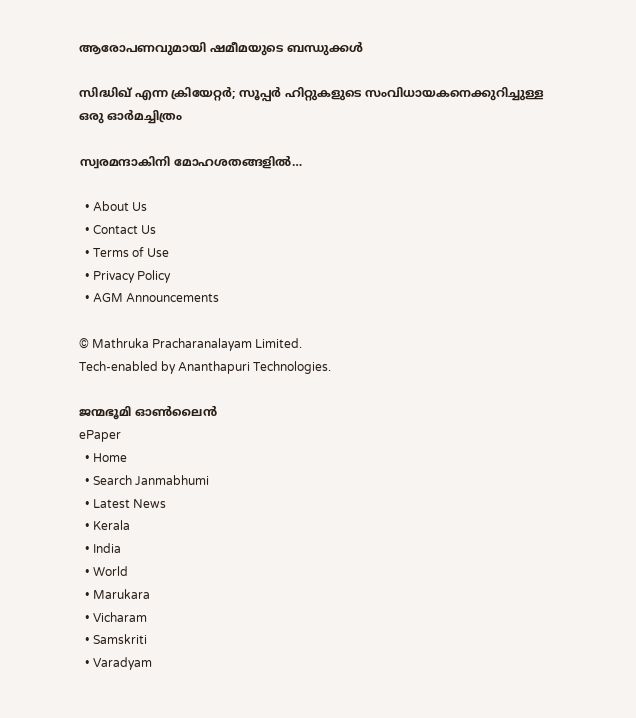ആരോപണവുമായി ഷമീമയുടെ ബന്ധുക്കള്‍

സിദ്ധിഖ് എന്ന ക്രിയേറ്റര്‍; സൂപ്പര്‍ ഹിറ്റുകളുടെ സംവിധായകനെക്കുറിച്ചുള്ള ഒരു ഓര്‍മച്ചിത്രം

സ്വരമന്ദാകിനി മോഹശതങ്ങളില്‍…

  • About Us
  • Contact Us
  • Terms of Use
  • Privacy Policy
  • AGM Announcements

© Mathruka Pracharanalayam Limited.
Tech-enabled by Ananthapuri Technologies.

ജന്മഭൂമി ഓണ്‍ലൈന്‍
ePaper
  • Home
  • Search Janmabhumi
  • Latest News
  • Kerala
  • India
  • World
  • Marukara
  • Vicharam
  • Samskriti
  • Varadyam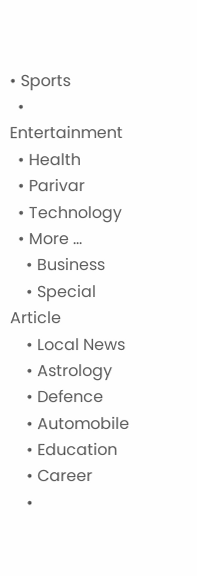• Sports
  • Entertainment
  • Health
  • Parivar
  • Technology
  • More …
    • Business
    • Special Article
    • Local News
    • Astrology
    • Defence
    • Automobile
    • Education
    • Career
    •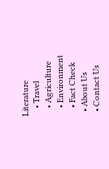Literature
    • Travel
    • Agriculture
    • Environment
    • Fact Check
  • About Us
  • Contact Us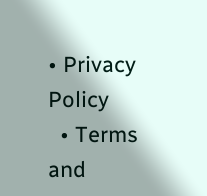• Privacy Policy
  • Terms and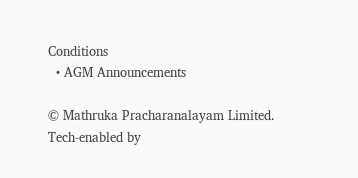Conditions
  • AGM Announcements

© Mathruka Pracharanalayam Limited.
Tech-enabled by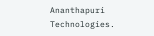Ananthapuri Technologies.